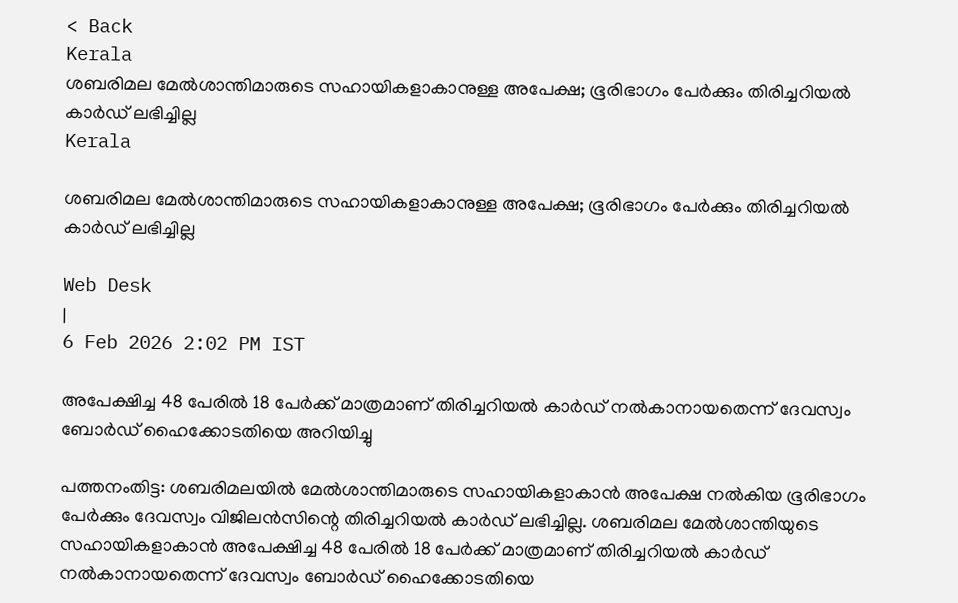< Back
Kerala
ശബരിമല മേൽശാന്തിമാരുടെ സഹായികളാകാനുള്ള അപേക്ഷ; ഭൂരിഭാഗം പേർക്കും തിരിച്ചറിയൽ കാർഡ് ലഭിച്ചില്ല
Kerala

ശബരിമല മേൽശാന്തിമാരുടെ സഹായികളാകാനുള്ള അപേക്ഷ; ഭൂരിഭാഗം പേർക്കും തിരിച്ചറിയൽ കാർഡ് ലഭിച്ചില്ല

Web Desk
|
6 Feb 2026 2:02 PM IST

അപേക്ഷിച്ച 48 പേരിൽ 18 പേർക്ക് മാത്രമാണ് തിരിച്ചറിയൽ കാർഡ് നൽകാനായതെന്ന് ദേവസ്വം ബോർഡ് ഹൈക്കോടതിയെ അറിയിച്ചു

പത്തനംതിട്ട: ശബരിമലയിൽ മേൽശാന്തിമാരുടെ സഹായികളാകാൻ അപേക്ഷ നൽകിയ ഭൂരിഭാഗം പേർക്കും ദേവസ്വം വിജിലൻസിന്റെ തിരിച്ചറിയൽ കാർഡ് ലഭിച്ചില്ല. ശബരിമല മേൽശാന്തിയുടെ സഹായികളാകാൻ അപേക്ഷിച്ച 48 പേരിൽ 18 പേർക്ക് മാത്രമാണ് തിരിച്ചറിയൽ കാർഡ് നൽകാനായതെന്ന് ദേവസ്വം ബോർഡ് ഹൈക്കോടതിയെ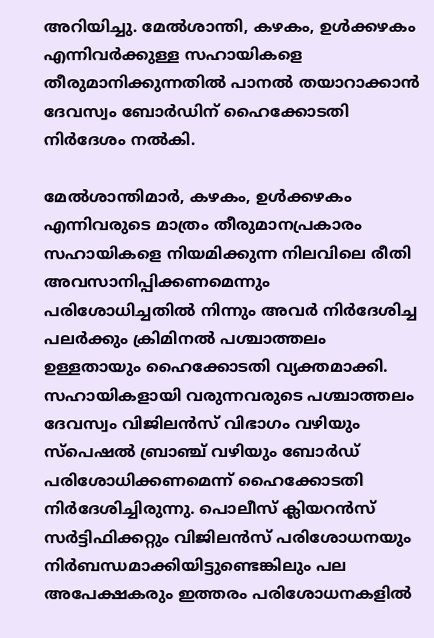അറിയിച്ചു. മേൽശാന്തി, കഴകം, ഉൾക്കഴകം എന്നിവർക്കുള്ള സഹായികളെ തീരുമാനിക്കുന്നതിൽ പാനൽ തയാറാക്കാൻ ദേവസ്വം ബോർഡിന് ഹൈക്കോടതി നിർദേശം നൽകി.

മേൽശാന്തിമാർ, കഴകം, ഉൾക്കഴകം എന്നിവരുടെ മാത്രം തീരുമാനപ്രകാരം സഹായികളെ നിയമിക്കുന്ന നിലവിലെ രീതി അവസാനിപ്പിക്കണമെന്നും പരിശോധിച്ചതിൽ നിന്നും അവർ നിർദേശിച്ച പലർക്കും ക്രിമിനൽ പശ്ചാത്തലം ഉള്ളതായും ഹൈക്കോടതി വ്യക്തമാക്കി. സഹായികളായി വരുന്നവരുടെ പശ്ചാത്തലം ദേവസ്വം വിജിലൻസ് വിഭാഗം വഴിയും സ്‌പെഷൽ ബ്രാഞ്ച് വഴിയും ബോർഡ് പരിശോധിക്കണമെന്ന് ഹൈക്കോടതി നിർദേശിച്ചിരുന്നു. പൊലീസ് ക്ലിയറൻസ് സർട്ടിഫിക്കറ്റും വിജിലൻസ് പരിശോധനയും നിർബന്ധമാക്കിയിട്ടുണ്ടെങ്കിലും പല അപേക്ഷകരും ഇത്തരം പരിശോധനകളിൽ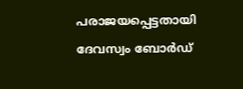പരാജയപ്പെട്ടതായി ദേവസ്വം ബോർഡ്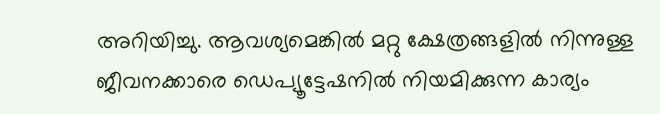അറിയിച്ചു. ആവശ്യമെങ്കിൽ മറ്റു ക്ഷേത്രങ്ങളിൽ നിന്നുള്ള ജീവനക്കാരെ ഡെപ്യൂട്ടേഷനിൽ നിയമിക്കുന്ന കാര്യം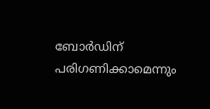ബോർഡിന് പരിഗണിക്കാമെന്നും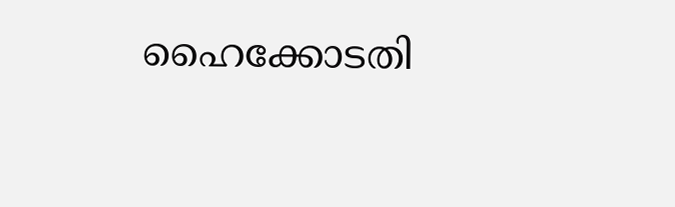ഹൈക്കോടതി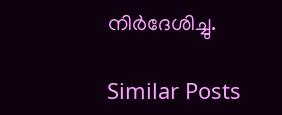നിർദേശിച്ചു.

Similar Posts